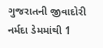ગુજરાતની જીવાદોરી નર્મદા ડેમમાંથી 1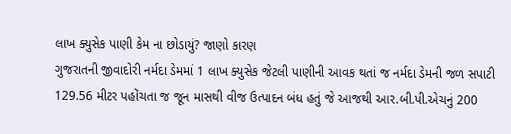લાખ ક્યુસેક પાણી કેમ ના છોડાયું? જાણો કારણ
ગુજરાતની જીવાદોરી નર્મદા ડેમમાં 1 લાખ ક્યુસેક જેટલી પાણીની આવક થતાં જ નર્મદા ડેમની જળ સપાટી 129.56 મીટર પહોંચતા જ જૂન માસથી વીજ ઉત્પાદન બંધ હતું જે આજથી આર.બી.પી.એચનું 200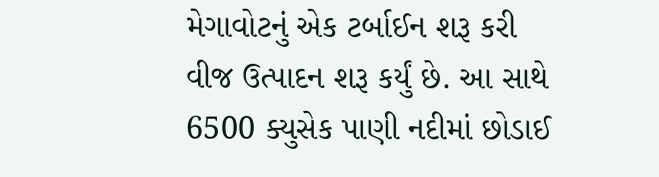મેગાવોટનું એક ટર્બાઈન શરૂ કરી વીજ ઉત્પાદન શરૂ કર્યું છે. આ સાથે 6500 ક્યુસેક પાણી નદીમાં છોડાઈ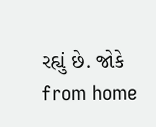રહ્યું છે. જોકે
from home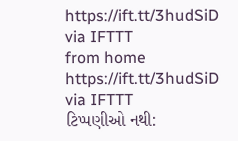https://ift.tt/3hudSiD
via IFTTT
from home https://ift.tt/3hudSiD
via IFTTT
ટિપ્પણીઓ નથી: